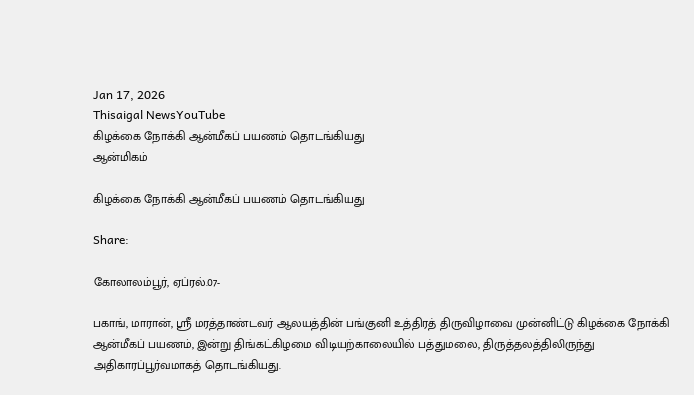Jan 17, 2026
Thisaigal NewsYouTube
கிழக்கை நோக்கி ஆன்மீகப் பயணம் தொடங்கியது
ஆன்மிகம்

கிழக்கை நோக்கி ஆன்மீகப் பயணம் தொடங்கியது

Share:

கோலாலம்பூர், ஏப்ரல்.07-

பகாங், மாரான், ஸ்ரீ மரத்தாண்டவர் ஆலயத்தின் பங்குனி உத்திரத் திருவிழாவை முன்னிட்டு கிழக்கை நோக்கி ஆன்மீகப் பயணம், இன்று திங்கட்கிழமை விடியற்காலையில் பத்துமலை, திருத்தலத்திலிருந்து அதிகாரப்பூர்வமாகத் தொடங்கியது.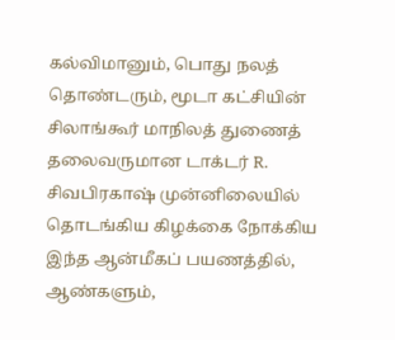கல்விமானும், பொது நலத் தொண்டரும், மூடா கட்சியின் சிலாங்கூர் மாநிலத் துணைத் தலைவருமான டாக்டர் R. சிவபிரகாஷ் முன்னிலையில் தொடங்கிய கிழக்கை நோக்கிய இந்த ஆன்மீகப் பயணத்தில், ஆண்களும்,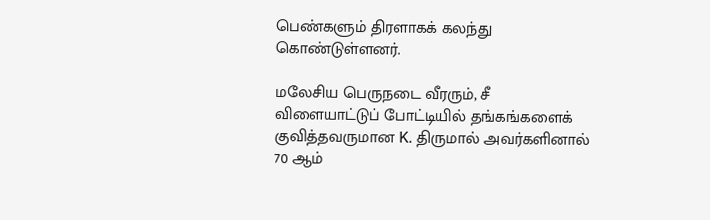பெண்களும் திரளாகக் கலந்து கொண்டுள்ளனர்.

மலேசிய பெருநடை வீரரும், சீ விளையாட்டுப் போட்டியில் தங்கங்களைக் குவித்தவருமான K. திருமால் அவர்களினால் 70 ஆம்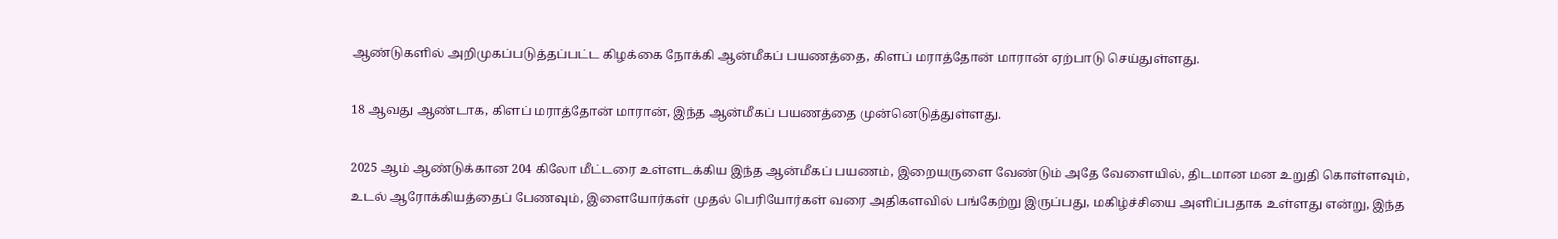ஆண்டுகளில் அறிமுகப்படுத்தப்பட்ட கிழக்கை நோக்கி ஆன்மீகப் பயணத்தை, கிளப் மராத்தோன் மாரான் ஏற்பாடு செய்துள்ளது.

18 ஆவது ஆண்டாக, கிளப் மராத்தோன் மாரான், இந்த ஆன்மீகப் பயணத்தை முன்னெடுத்துள்ளது.

2025 ஆம் ஆண்டுக்கான 204 கிலோ மீட்டரை உள்ளடக்கிய இந்த ஆன்மீகப் பயணம், இறையருளை வேண்டும் அதே வேளையில், திடமான மன உறுதி கொள்ளவும், உடல் ஆரோக்கியத்தைப் பேணவும், இளையோர்கள் முதல் பெரியோர்கள் வரை அதிகளவில் பங்கேற்று இருப்பது, மகிழ்ச்சியை அளிப்பதாக உள்ளது என்று, இந்த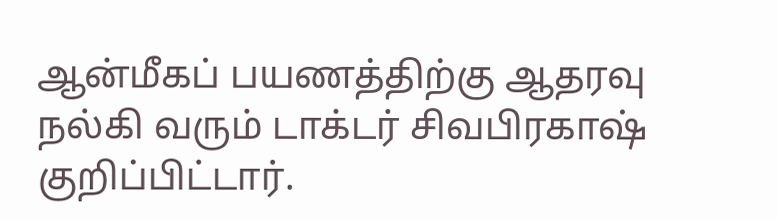ஆன்மீகப் பயணத்திற்கு ஆதரவு நல்கி வரும் டாக்டர் சிவபிரகாஷ் குறிப்பிட்டார்.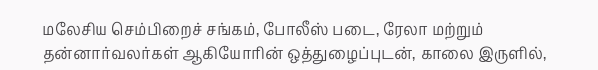மலேசிய செம்பிறைச் சங்கம், போலீஸ் படை, ரேலா மற்றும் தன்னார்வலர்கள் ஆகியோரின் ஒத்துழைப்புடன், காலை இருளில்,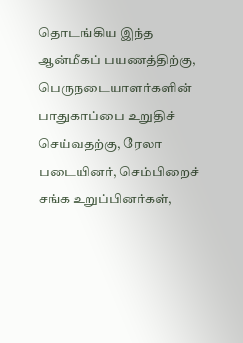தொடங்கிய இந்த ஆன்மீகப் பயணத்திற்கு, பெருநடையாளர்களின் பாதுகாப்பை உறுதிச் செய்வதற்கு, ரேலா படையினர், செம்பிறைச் சங்க உறுப்பினர்கள்,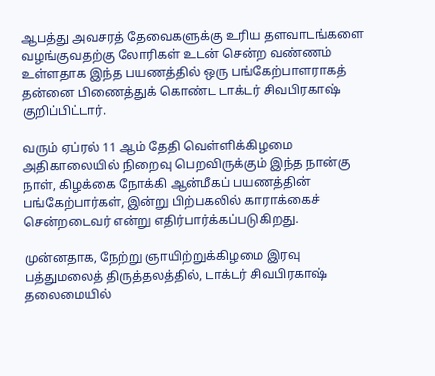ஆபத்து அவசரத் தேவைகளுக்கு உரிய தளவாடங்களை வழங்குவதற்கு லோரிகள் உடன் சென்ற வண்ணம் உள்ளதாக இந்த பயணத்தில் ஒரு பங்கேற்பாளராகத் தன்னை பிணைத்துக் கொண்ட டாக்டர் சிவபிரகாஷ் குறிப்பிட்டார்.

வரும் ஏப்ரல் 11 ஆம் தேதி வெள்ளிக்கிழமை அதிகாலையில் நிறைவு பெறவிருக்கும் இந்த நான்கு நாள், கிழக்கை நோக்கி ஆன்மீகப் பயணத்தின் பங்கேற்பார்கள், இன்று பிற்பகலில் காராக்கைச் சென்றடைவர் என்று எதிர்பார்க்கப்படுகிறது.

முன்னதாக, நேற்று ஞாயிற்றுக்கிழமை இரவு பத்துமலைத் திருத்தலத்தில், டாக்டர் சிவபிரகாஷ் தலைமையில்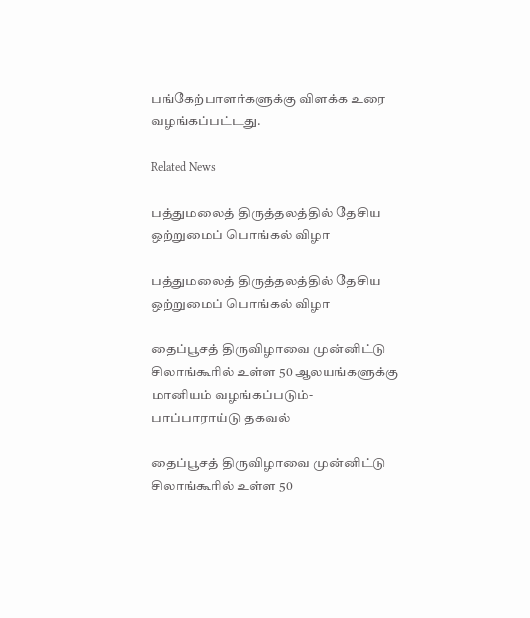பங்கேற்பாளர்களுக்கு விளக்க உரை வழங்கப்பட்டது.

Related News

பத்துமலைத் திருத்தலத்தில் தேசிய ஒற்றுமைப் பொங்கல் விழா

பத்துமலைத் திருத்தலத்தில் தேசிய ஒற்றுமைப் பொங்கல் விழா

தைப்பூசத் திருவிழாவை முன்னிட்டு சிலாங்கூரில் உள்ள 50 ஆலயங்களுக்கு மானியம் வழங்கப்படும்- பாப்பாராய்டு தகவல்

தைப்பூசத் திருவிழாவை முன்னிட்டு சிலாங்கூரில் உள்ள 50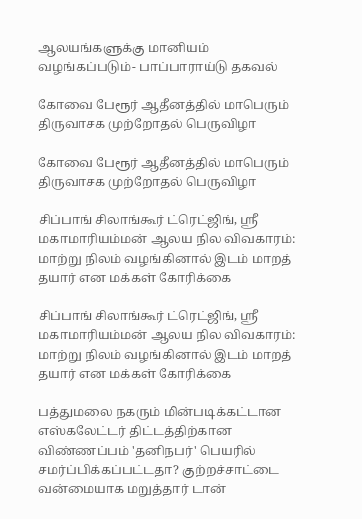ஆலயங்களுக்கு மானியம் வழங்கப்படும்- பாப்பாராய்டு தகவல்

கோவை பேரூர் ஆதீனத்தில் மாபெரும் திருவாசக முற்றோதல் பெருவிழா

கோவை பேரூர் ஆதீனத்தில் மாபெரும் திருவாசக முற்றோதல் பெருவிழா

சிப்பாங் சிலாங்கூர் ட்ரெட்ஜிங், ஸ்ரீ மகாமாரியம்மன் ஆலய நில விவகாரம்: மாற்று நிலம் வழங்கினால் இடம் மாறத் தயார் என மக்கள் கோரிக்கை

சிப்பாங் சிலாங்கூர் ட்ரெட்ஜிங், ஸ்ரீ மகாமாரியம்மன் ஆலய நில விவகாரம்: மாற்று நிலம் வழங்கினால் இடம் மாறத் தயார் என மக்கள் கோரிக்கை

பத்துமலை நகரும் மின்படிக்கட்டான எஸ்கலேட்டர் திட்டத்திற்கான விண்ணப்பம் 'தனிநபர்' பெயரில் சமர்ப்பிக்கப்பட்டதா? குற்றச்சாட்டை வன்மையாக மறுத்தார் டான்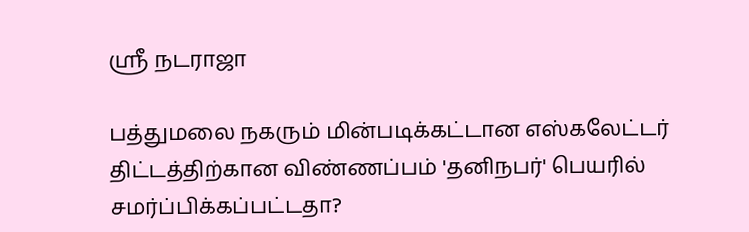ஶ்ரீ நடராஜா

பத்துமலை நகரும் மின்படிக்கட்டான எஸ்கலேட்டர் திட்டத்திற்கான விண்ணப்பம் 'தனிநபர்' பெயரில் சமர்ப்பிக்கப்பட்டதா?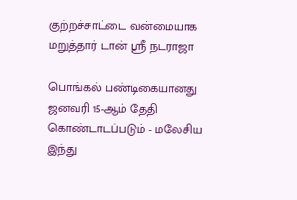குற்றச்சாட்டை வன்மையாக மறுத்தார் டான் ஶ்ரீ நடராஜா

பொங்கல் பண்டிகையானது ஜனவரி 15-ஆம் தேதி கொண்டாடப்படும் - மலேசிய இந்து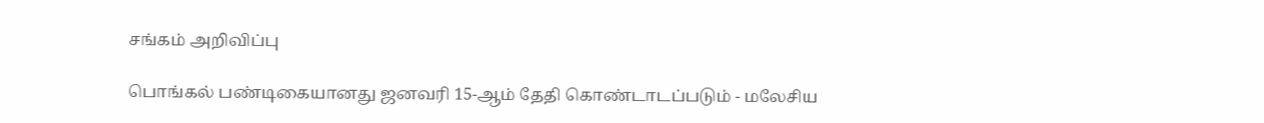சங்கம் அறிவிப்பு

பொங்கல் பண்டிகையானது ஜனவரி 15-ஆம் தேதி கொண்டாடப்படும் - மலேசிய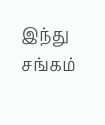இந்து சங்கம்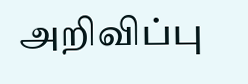அறிவிப்பு